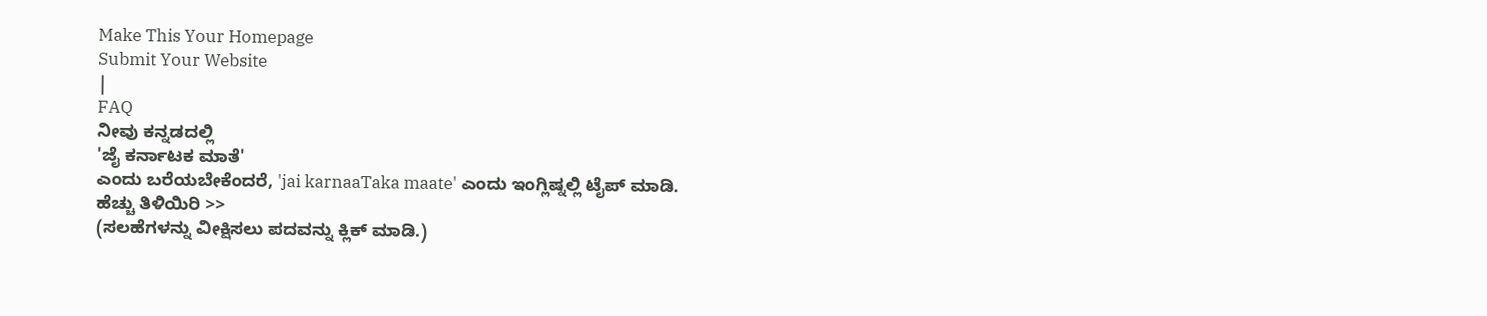Make This Your Homepage
Submit Your Website
|
FAQ
ನೀವು ಕನ್ನಡದಲ್ಲಿ
'ಜೈ ಕರ್ನಾಟಕ ಮಾತೆ'
ಎಂದು ಬರೆಯಬೇಕೆಂದರೆ, 'jai karnaaTaka maate' ಎಂದು ಇಂಗ್ಲಿಷ್ನಲ್ಲಿ ಟೈಪ್ ಮಾಡಿ.
ಹೆಚ್ಚು ತಿಳಿಯಿರಿ >>
(ಸಲಹೆಗಳನ್ನು ವೀಕ್ಷಿಸಲು ಪದವನ್ನು ಕ್ಲಿಕ್ ಮಾಡಿ.)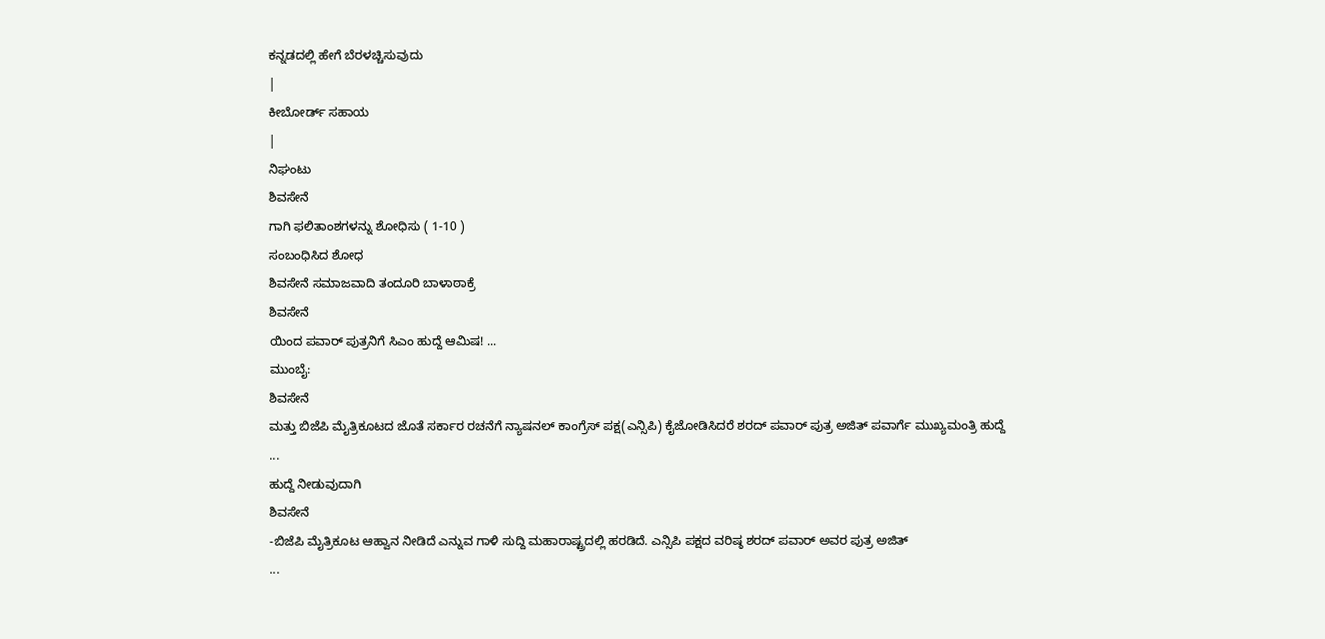ಕನ್ನಡದಲ್ಲಿ ಹೇಗೆ ಬೆರಳಚ್ಚಿಸುವುದು
|
ಕೀಬೋರ್ಡ್ ಸಹಾಯ
|
ನಿಘಂಟು
ಶಿವಸೇನೆ
ಗಾಗಿ ಫಲಿತಾಂಶಗಳನ್ನು ಶೋಧಿಸು ( 1-10 )
ಸಂಬಂಧಿಸಿದ ಶೋಧ
ಶಿವಸೇನೆ ಸಮಾಜವಾದಿ ತಂದೂರಿ ಬಾಳಾಠಾಕ್ರೆ
ಶಿವಸೇನೆ
ಯಿಂದ ಪವಾರ್ ಪುತ್ರನಿಗೆ ಸಿಎಂ ಹುದ್ದೆ ಆಮಿಷ! ...
ಮುಂಬೈ:
ಶಿವಸೇನೆ
ಮತ್ತು ಬಿಜೆಪಿ ಮೈತ್ರಿಕೂಟದ ಜೊತೆ ಸರ್ಕಾರ ರಚನೆಗೆ ನ್ಯಾಷನಲ್ ಕಾಂಗ್ರೆಸ್ ಪಕ್ಷ(ಎನ್ಸಿಪಿ) ಕೈಜೋಡಿಸಿದರೆ ಶರದ್ ಪವಾರ್ ಪುತ್ರ ಅಜಿತ್ ಪವಾರ್ಗೆ ಮುಖ್ಯಮಂತ್ರಿ ಹುದ್ದೆ
...
ಹುದ್ದೆ ನೀಡುವುದಾಗಿ
ಶಿವಸೇನೆ
-ಬಿಜೆಪಿ ಮೈತ್ರಿಕೂಟ ಆಹ್ವಾನ ನೀಡಿದೆ ಎನ್ನುವ ಗಾಳಿ ಸುದ್ದಿ ಮಹಾರಾಷ್ಟ್ರದಲ್ಲಿ ಹರಡಿದೆ. ಎನ್ಸಿಪಿ ಪಕ್ಷದ ವರಿಷ್ಠ ಶರದ್ ಪವಾರ್ ಅವರ ಪುತ್ರ ಅಜಿತ್
...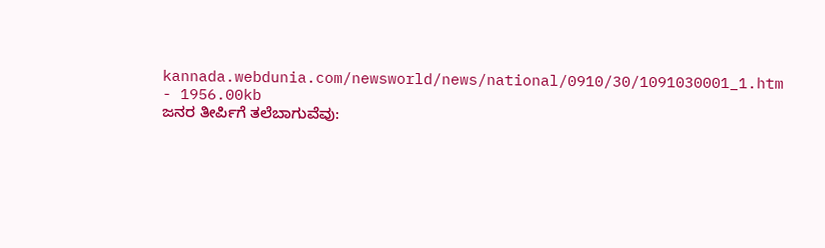kannada.webdunia.com/newsworld/news/national/0910/30/1091030001_1.htm - 1956.00kb
ಜನರ ತೀರ್ಪಿಗೆ ತಲೆಬಾಗುವೆವು: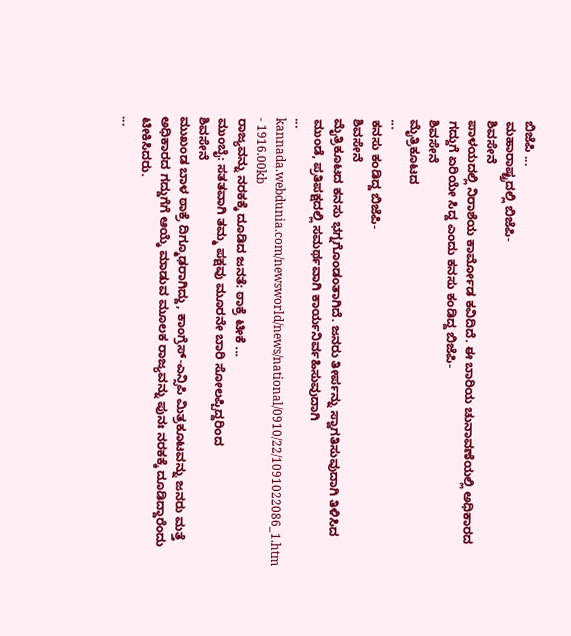ಬಿಜೆಪಿ ...
ಮಹಾರಾಷ್ಟ್ರದಲ್ಲಿ ಬಿಜೆಪಿ-
ಶಿವಸೇನೆ
ಪಾಳಯದಲ್ಲಿ ನಿರಾಶೆಯ ಕಾರ್ಮೋಡ ಕವಿದಿದೆ. ಈ ಬಾರಿಯ ಚುನಾವಣೆಯಲ್ಲಿ ಅಧಿಕಾರದ ಗದ್ದುಗೆ ಏರಿಯೇ ಸಿದ್ದ ಎಂದು ಕನಸು ಕಂಡಿದ್ದ ಬಿಜೆಪಿ-
ಶಿವಸೇನೆ
ಮೈತ್ರಿಕೂಟದ
...
ಕನಸು ಕಂಡಿದ್ದ ಬಿಜೆಪಿ-
ಶಿವಸೇನೆ
ಮೈತ್ರಿಕೂಟದ ಕನಸು ಭಗ್ನಗೊಂಡಂತಾಗಿದೆ. ಜನರು ತೀರ್ಪನ್ನು ಸ್ವಾಗತಿಸುವುದಾಗಿ ತಿಳಿಸಿದ ಮುಂಡೆ, ಪ್ರತಿಪಕ್ಷದಲ್ಲಿ ಸಮರ್ಥವಾಗಿ ಕಾರ್ಯನಿರ್ವಹಿಸುವುದಾಗಿ
...
kannada.webdunia.com/newsworld/news/national/0910/22/1091022086_1.htm - 1916.00kb
ರಾಜ್ಯವನ್ನು ನರಕಕ್ಕೆ ದೂಡಿದ ಜನತೆ: ಠಾಕ್ರೆ ಟೀಕೆ ...
ಮುಂಬೈ: ಸತತವಾಗಿ ತಮ್ಮ ಪಕ್ಷವು ಮೂರನೇ ಬಾರಿ ಸೋಲಪ್ಪಿದ್ದರಿಂದ
ಶಿವಸೇನೆ
ಮುಖಂಡ ಬಾಳ ಠಾಕ್ರೆ ದಿಗ್ಮೂಢರಾಗಿದ್ದು, ಕಾಂಗ್ರೆಸ್-ಎನ್ಸಿಪಿ ಮಿತ್ರಕೂಟವನ್ನು ಜನರು ಮತ್ತೆ ಅಧಿಕಾರದ ಗದ್ದುಗೆಗೆ ಆಯ್ಕೆ ಮಾಡುವ ಮೂಲಕ ರಾಜ್ಯವನ್ನು ಪುನಃ ನರಕಕ್ಕೆ ದೂಡಿದ್ದಾರೆಂದು ಟೀಕಿಸಿದರು.
...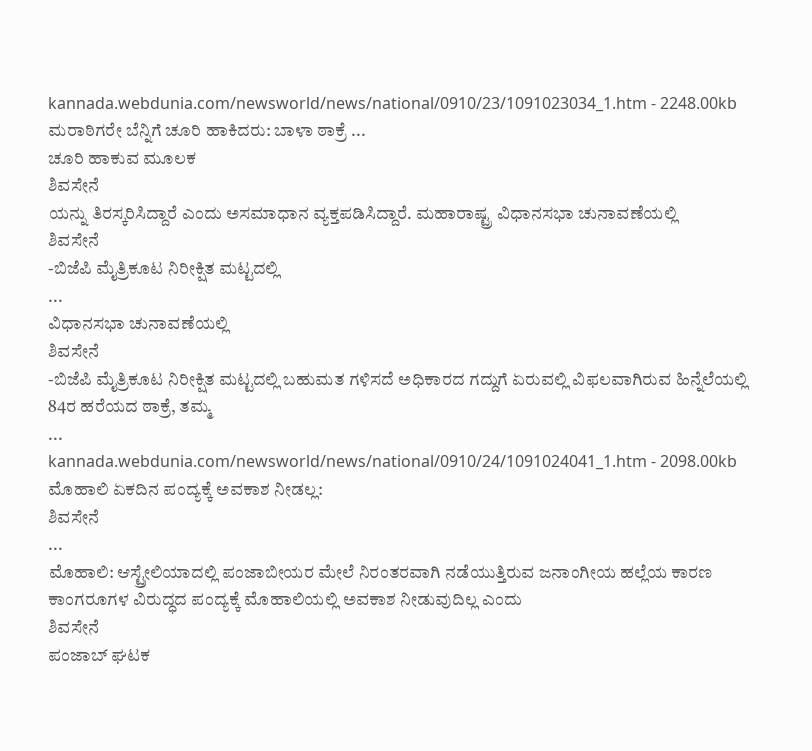kannada.webdunia.com/newsworld/news/national/0910/23/1091023034_1.htm - 2248.00kb
ಮರಾಠಿಗರೇ ಬೆನ್ನಿಗೆ ಚೂರಿ ಹಾಕಿದರು: ಬಾಳಾ ಠಾಕ್ರೆ ...
ಚೂರಿ ಹಾಕುವ ಮೂಲಕ
ಶಿವಸೇನೆ
ಯನ್ನು ತಿರಸ್ಕರಿಸಿದ್ದಾರೆ ಎಂದು ಅಸಮಾಧಾನ ವ್ಯಕ್ತಪಡಿಸಿದ್ದಾರೆ. ಮಹಾರಾಷ್ಟ್ರ ವಿಧಾನಸಭಾ ಚುನಾವಣೆಯಲ್ಲಿ
ಶಿವಸೇನೆ
-ಬಿಜೆಪಿ ಮೈತ್ರಿಕೂಟ ನಿರೀಕ್ಷಿತ ಮಟ್ಟದಲ್ಲಿ
...
ವಿಧಾನಸಭಾ ಚುನಾವಣೆಯಲ್ಲಿ
ಶಿವಸೇನೆ
-ಬಿಜೆಪಿ ಮೈತ್ರಿಕೂಟ ನಿರೀಕ್ಷಿತ ಮಟ್ಟದಲ್ಲಿ ಬಹುಮತ ಗಳಿಸದೆ ಅಧಿಕಾರದ ಗದ್ದುಗೆ ಏರುವಲ್ಲಿ ವಿಫಲವಾಗಿರುವ ಹಿನ್ನೆಲೆಯಲ್ಲಿ 84ರ ಹರೆಯದ ಠಾಕ್ರೆ, ತಮ್ಮ
...
kannada.webdunia.com/newsworld/news/national/0910/24/1091024041_1.htm - 2098.00kb
ಮೊಹಾಲಿ ಏಕದಿನ ಪಂದ್ಯಕ್ಕೆ ಅವಕಾಶ ನೀಡಲ್ಲ:
ಶಿವಸೇನೆ
...
ಮೊಹಾಲಿ: ಆಸ್ಟ್ರೇಲಿಯಾದಲ್ಲಿ ಪಂಜಾಬೀಯರ ಮೇಲೆ ನಿರಂತರವಾಗಿ ನಡೆಯುತ್ತಿರುವ ಜನಾಂಗೀಯ ಹಲ್ಲೆಯ ಕಾರಣ ಕಾಂಗರೂಗಳ ವಿರುದ್ಧದ ಪಂದ್ಯಕ್ಕೆ ಮೊಹಾಲಿಯಲ್ಲಿ ಅವಕಾಶ ನೀಡುವುದಿಲ್ಲ ಎಂದು
ಶಿವಸೇನೆ
ಪಂಜಾಬ್ ಘಟಕ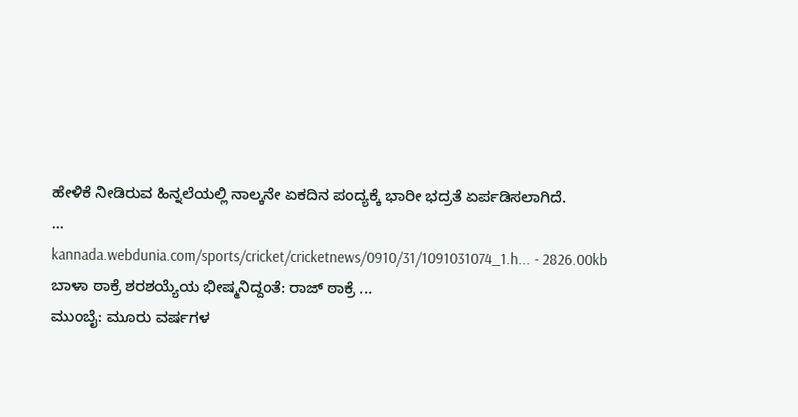ಹೇಳಿಕೆ ನೀಡಿರುವ ಹಿನ್ನಲೆಯಲ್ಲಿ ನಾಲ್ಕನೇ ಏಕದಿನ ಪಂದ್ಯಕ್ಕೆ ಭಾರೀ ಭದ್ರತೆ ಏರ್ಪಡಿಸಲಾಗಿದೆ.
...
kannada.webdunia.com/sports/cricket/cricketnews/0910/31/1091031074_1.h... - 2826.00kb
ಬಾಳಾ ಠಾಕ್ರೆ ಶರಶಯ್ಯೆಯ ಭೀಷ್ಮನಿದ್ದಂತೆ: ರಾಜ್ ಠಾಕ್ರೆ ...
ಮುಂಬೈ: ಮೂರು ವರ್ಷಗಳ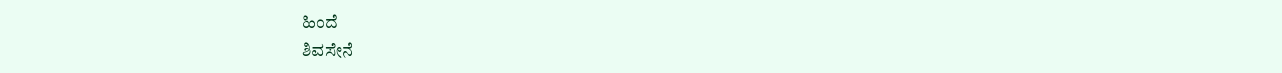ಹಿಂದೆ
ಶಿವಸೇನೆ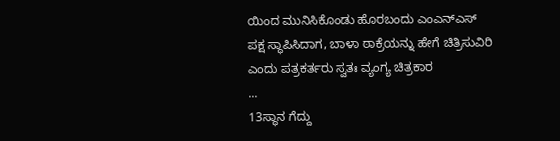ಯಿಂದ ಮುನಿಸಿಕೊಂಡು ಹೊರಬಂದು ಎಂಎನ್ಎಸ್ ಪಕ್ಷ ಸ್ಥಾಪಿಸಿದಾಗ, ಬಾಳಾ ಠಾಕ್ರೆಯನ್ನು ಹೇಗೆ ಚಿತ್ರಿಸುವಿರಿ ಎಂದು ಪತ್ರಕರ್ತರು ಸ್ವತಃ ವ್ಯಂಗ್ಯ ಚಿತ್ರಕಾರ
...
13ಸ್ಥಾನ ಗೆದ್ದು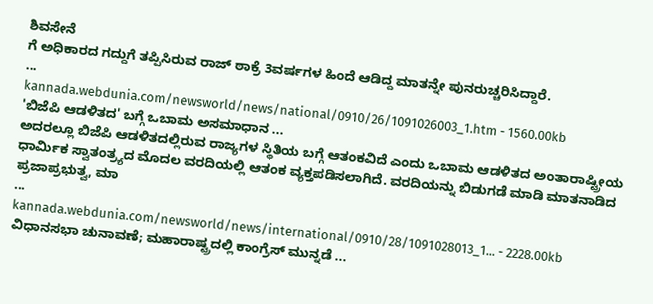ಶಿವಸೇನೆ
ಗೆ ಅಧಿಕಾರದ ಗದ್ದುಗೆ ತಪ್ಪಿಸಿರುವ ರಾಜ್ ಠಾಕ್ರೆ 3ವರ್ಷಗಳ ಹಿಂದೆ ಆಡಿದ್ದ ಮಾತನ್ನೇ ಪುನರುಚ್ಚರಿಸಿದ್ದಾರೆ.
...
kannada.webdunia.com/newsworld/news/national/0910/26/1091026003_1.htm - 1560.00kb
'ಬಿಜೆಪಿ ಆಡಳಿತದ' ಬಗ್ಗೆ ಒಬಾಮ ಅಸಮಾಧಾನ ...
ಅದರಲ್ಲೂ ಬಿಜೆಪಿ ಆಡಳಿತದಲ್ಲಿರುವ ರಾಜ್ಯಗಳ ಸ್ಥಿತಿಯ ಬಗ್ಗೆ ಆತಂಕವಿದೆ ಎಂದು ಒಬಾಮ ಆಡಳಿತದ ಅಂತಾರಾಷ್ಟ್ರೀಯ ಧಾರ್ಮಿಕ ಸ್ವಾತಂತ್ರ್ಯದ ಮೊದಲ ವರದಿಯಲ್ಲಿ ಆತಂಕ ವ್ಯಕ್ತಪಡಿಸಲಾಗಿದೆ. ವರದಿಯನ್ನು ಬಿಡುಗಡೆ ಮಾಡಿ ಮಾತನಾಡಿದ ಪ್ರಜಾಪ್ರಭುತ್ವ, ಮಾ
...
kannada.webdunia.com/newsworld/news/international/0910/28/1091028013_1... - 2228.00kb
ವಿಧಾನಸಭಾ ಚುನಾವಣೆ; ಮಹಾರಾಷ್ಟ್ರದಲ್ಲಿ ಕಾಂಗ್ರೆಸ್ ಮುನ್ನಡೆ ...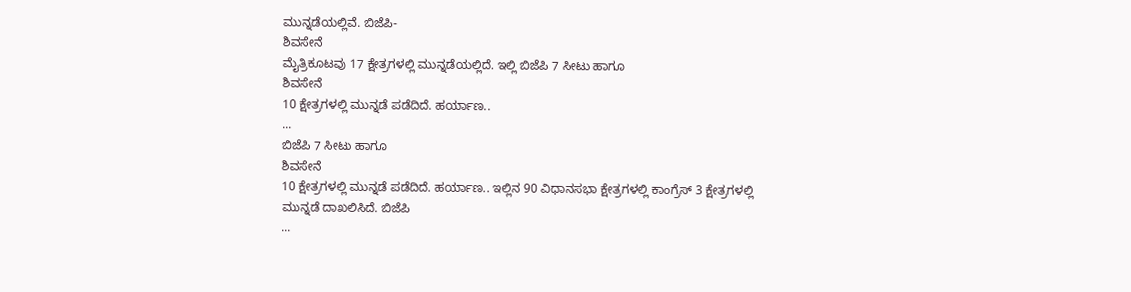ಮುನ್ನಡೆಯಲ್ಲಿವೆ. ಬಿಜೆಪಿ-
ಶಿವಸೇನೆ
ಮೈತ್ರಿಕೂಟವು 17 ಕ್ಷೇತ್ರಗಳಲ್ಲಿ ಮುನ್ನಡೆಯಲ್ಲಿದೆ. ಇಲ್ಲಿ ಬಿಜೆಪಿ 7 ಸೀಟು ಹಾಗೂ
ಶಿವಸೇನೆ
10 ಕ್ಷೇತ್ರಗಳಲ್ಲಿ ಮುನ್ನಡೆ ಪಡೆದಿದೆ. ಹರ್ಯಾಣ..
...
ಬಿಜೆಪಿ 7 ಸೀಟು ಹಾಗೂ
ಶಿವಸೇನೆ
10 ಕ್ಷೇತ್ರಗಳಲ್ಲಿ ಮುನ್ನಡೆ ಪಡೆದಿದೆ. ಹರ್ಯಾಣ.. ಇಲ್ಲಿನ 90 ವಿಧಾನಸಭಾ ಕ್ಷೇತ್ರಗಳಲ್ಲಿ ಕಾಂಗ್ರೆಸ್ 3 ಕ್ಷೇತ್ರಗಳಲ್ಲಿ ಮುನ್ನಡೆ ದಾಖಲಿಸಿದೆ. ಬಿಜೆಪಿ
...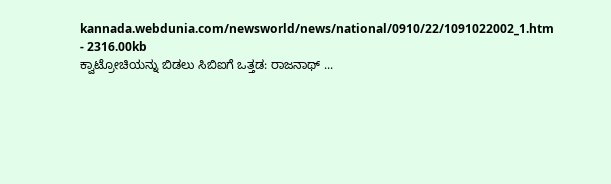kannada.webdunia.com/newsworld/news/national/0910/22/1091022002_1.htm - 2316.00kb
ಕ್ವಾಟ್ರೋಚಿಯನ್ನು ಬಿಡಲು ಸಿಬಿಐಗೆ ಒತ್ತಡ: ರಾಜನಾಥ್ ...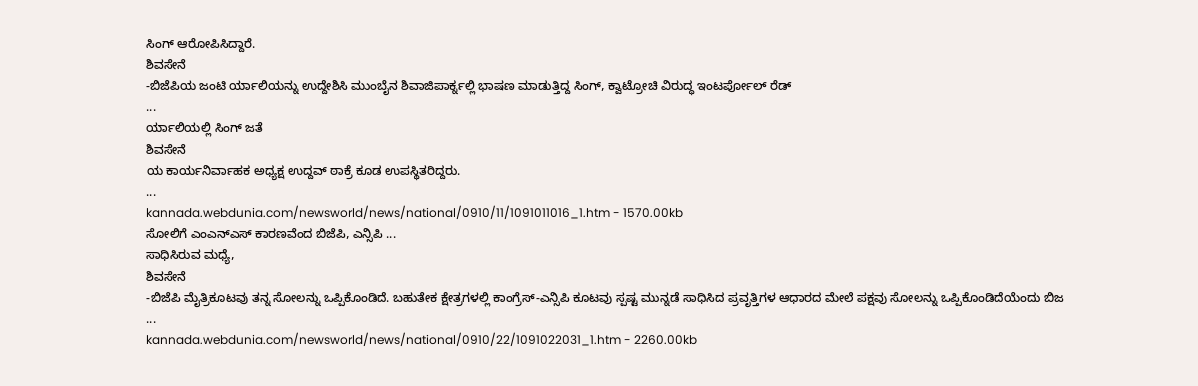ಸಿಂಗ್ ಆರೋಪಿಸಿದ್ದಾರೆ.
ಶಿವಸೇನೆ
-ಬಿಜೆಪಿಯ ಜಂಟಿ ರ್ಯಾಲಿಯನ್ನು ಉದ್ದೇಶಿಸಿ ಮುಂಬೈನ ಶಿವಾಜಿಪಾರ್ಕ್ನಲ್ಲಿ ಭಾಷಣ ಮಾಡುತ್ತಿದ್ದ ಸಿಂಗ್, ಕ್ವಾಟ್ರೋಚಿ ವಿರುದ್ಧ ಇಂಟರ್ಪೋಲ್ ರೆಡ್
...
ರ್ಯಾಲಿಯಲ್ಲಿ ಸಿಂಗ್ ಜತೆ
ಶಿವಸೇನೆ
ಯ ಕಾರ್ಯನಿರ್ವಾಹಕ ಅಧ್ಯಕ್ಷ ಉದ್ದವ್ ಠಾಕ್ರೆ ಕೂಡ ಉಪಸ್ಥಿತರಿದ್ದರು.
...
kannada.webdunia.com/newsworld/news/national/0910/11/1091011016_1.htm - 1570.00kb
ಸೋಲಿಗೆ ಎಂಎನ್ಎಸ್ ಕಾರಣವೆಂದ ಬಿಜೆಪಿ, ಎನ್ಸಿಪಿ ...
ಸಾಧಿಸಿರುವ ಮಧ್ಯೆ,
ಶಿವಸೇನೆ
-ಬಿಜೆಪಿ ಮೈತ್ರಿಕೂಟವು ತನ್ನ ಸೋಲನ್ನು ಒಪ್ಪಿಕೊಂಡಿದೆ. ಬಹುತೇಕ ಕ್ಷೇತ್ರಗಳಲ್ಲಿ ಕಾಂಗ್ರೆಸ್-ಎನ್ಸಿಪಿ ಕೂಟವು ಸ್ಪಷ್ಟ ಮುನ್ನಡೆ ಸಾಧಿಸಿದ ಪ್ರವೃತ್ತಿಗಳ ಆಧಾರದ ಮೇಲೆ ಪಕ್ಷವು ಸೋಲನ್ನು ಒಪ್ಪಿಕೊಂಡಿದೆಯೆಂದು ಬಿಜ
...
kannada.webdunia.com/newsworld/news/national/0910/22/1091022031_1.htm - 2260.00kb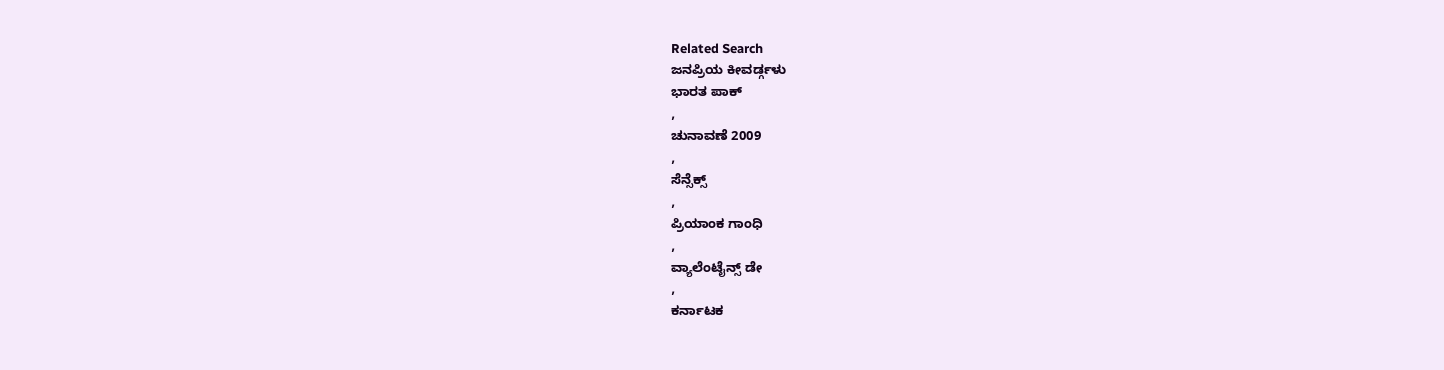Related Search
ಜನಪ್ರಿಯ ಕೀವರ್ಡ್ಗಳು
ಭಾರತ ಪಾಕ್
,
ಚುನಾವಣೆ 2009
,
ಸೆನ್ಸೆಕ್ಸ್
,
ಪ್ರಿಯಾಂಕ ಗಾಂಧಿ
,
ವ್ಯಾಲೆಂಟೈನ್ಸ್ ಡೇ
,
ಕರ್ನಾಟಕ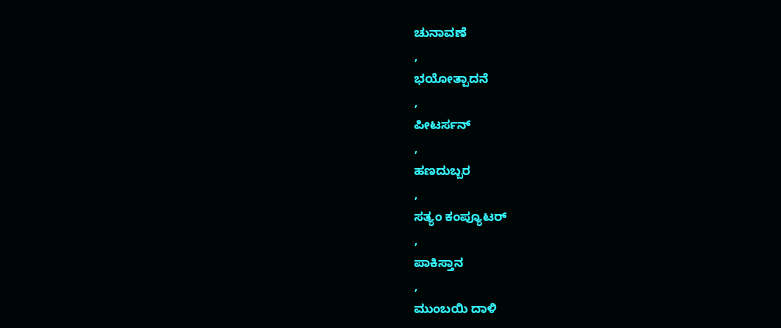ಚುನಾವಣೆ
,
ಭಯೋತ್ಪಾದನೆ
,
ಪೀಟರ್ಸನ್
,
ಹಣದುಬ್ಬರ
,
ಸತ್ಯಂ ಕಂಪ್ಯೂಟರ್
,
ಪಾಕಿಸ್ತಾನ
,
ಮುಂಬಯಿ ದಾಳಿ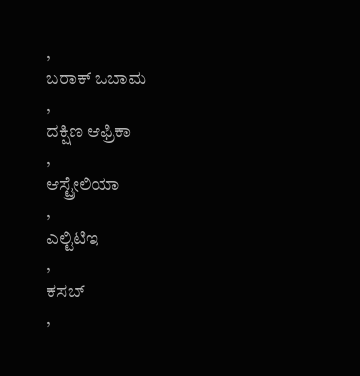,
ಬರಾಕ್ ಒಬಾಮ
,
ದಕ್ಷಿಣ ಆಫ್ರಿಕಾ
,
ಆಸ್ಟ್ರೇಲಿಯಾ
,
ಎಲ್ಟಿಟಿಇ
,
ಕಸಬ್
,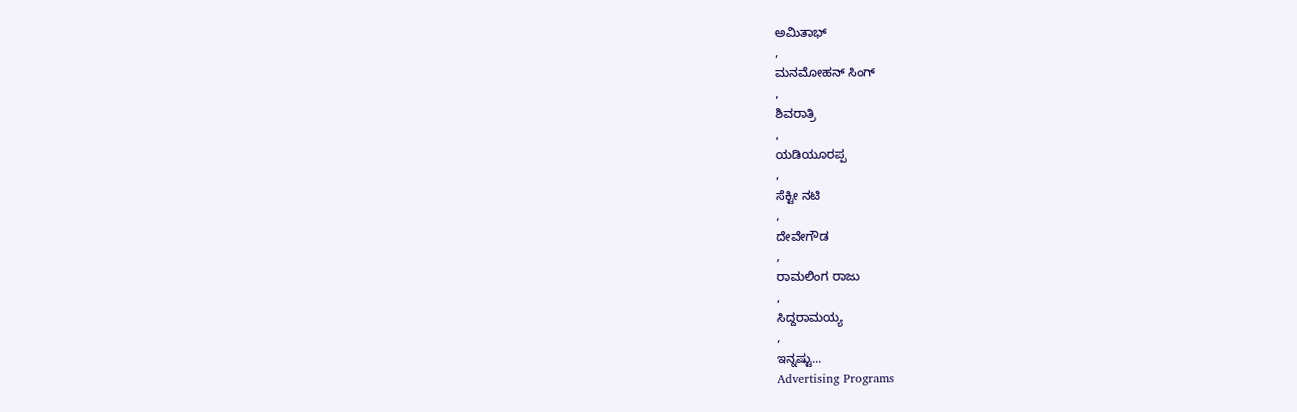ಅಮಿತಾಭ್
,
ಮನಮೋಹನ್ ಸಿಂಗ್
,
ಶಿವರಾತ್ರಿ
,
ಯಡಿಯೂರಪ್ಪ
,
ಸೆಕ್ಟೀ ನಟಿ
,
ದೇವೇಗೌಡ
,
ರಾಮಲಿಂಗ ರಾಜು
,
ಸಿದ್ದರಾಮಯ್ಯ
,
ಇನ್ನಷ್ಟು...
Advertising Programs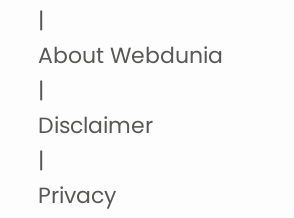|
About Webdunia
|
Disclaimer
|
Privacy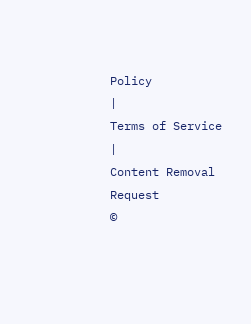Policy
|
Terms of Service
|
Content Removal Request
©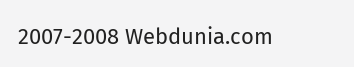2007-2008 Webdunia.com